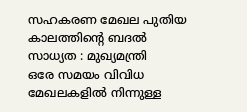സഹകരണ മേഖല പുതിയ കാലത്തിന്റെ ബദൽ സാധ്യത : മുഖ്യമന്ത്രി
ഒരേ സമയം വിവിധ മേഖലകളിൽ നിന്നുള്ള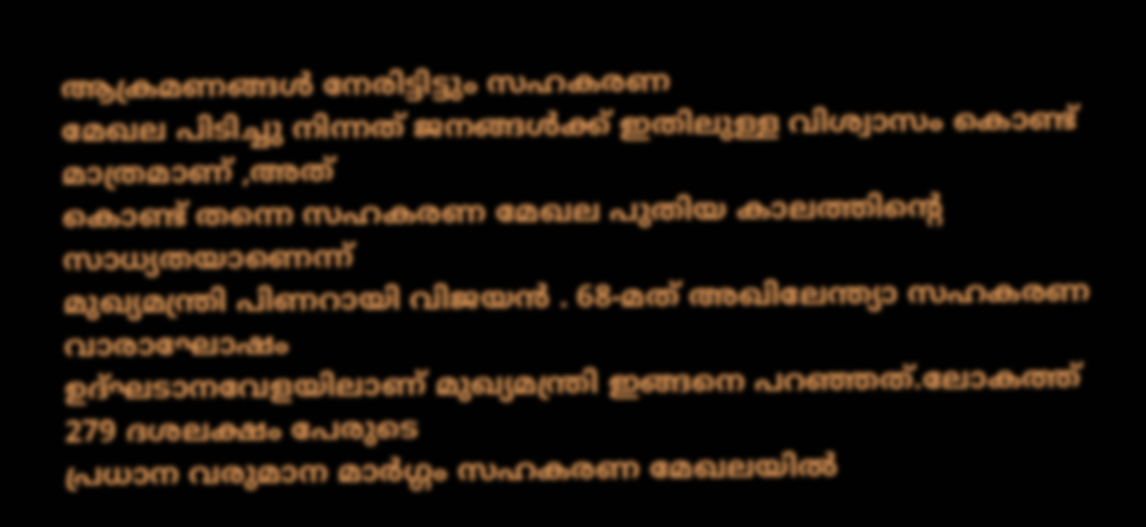ആക്രമണങ്ങൾ നേരിട്ടിട്ടും സഹകരണ
മേഖല പിടിച്ചു നിന്നത് ജനങ്ങൾക്ക് ഇതിലുള്ള വിശ്വാസം കൊണ്ട് മാത്രമാണ് ,അത്
കൊണ്ട് തന്നെ സഹകരണ മേഖല പുതിയ കാലത്തിന്റെ സാധ്യതയാണെന്ന്
മുഖ്യമന്ത്രി പിണറായി വിജയൻ . 68-മത് അഖിലേന്ത്യാ സഹകരണ വാരാഘോഷം
ഉദ്ഘടാനവേളയിലാണ് മുഖ്യമന്ത്രി ഇങ്ങനെ പറഞ്ഞത്.ലോകത്ത് 279 ദശലക്ഷം പേരുടെ
പ്രധാന വരുമാന മാർഗ്ഗം സഹകരണ മേഖലയിൽ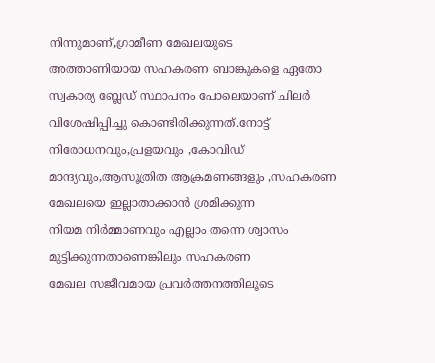നിന്നുമാണ്,ഗ്രാമീണ മേഖലയുടെ
അത്താണിയായ സഹകരണ ബാങ്കുകളെ ഏതോ സ്വകാര്യ ബ്ലേഡ് സ്ഥാപനം പോലെയാണ് ചിലർ
വിശേഷിപ്പിച്ചു കൊണ്ടിരിക്കുന്നത്.നോട്ട് നിരോധനവും,പ്രളയവും ,കോവിഡ്
മാന്ദ്യവും,ആസൂത്രിത ആക്രമണങ്ങളും ,സഹകരണ മേഖലയെ ഇല്ലാതാക്കാൻ ശ്രമിക്കുന്ന
നിയമ നിർമ്മാണവും എല്ലാം തന്നെ ശ്വാസം മുട്ടിക്കുന്നതാണെങ്കിലും സഹകരണ
മേഖല സജീവമായ പ്രവർത്തനത്തിലൂടെ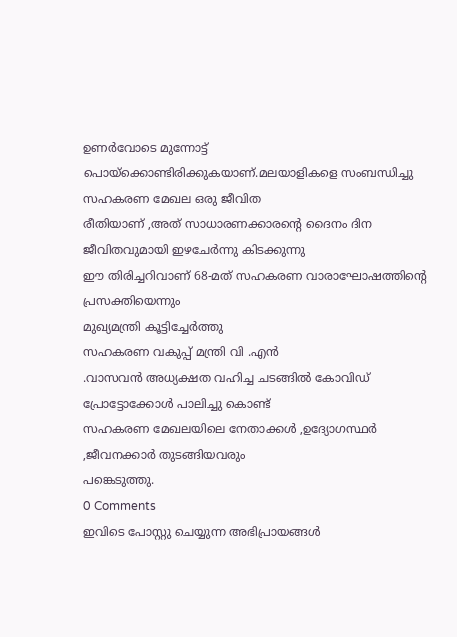ഉണർവോടെ മുന്നോട്ട്
പൊയ്ക്കൊണ്ടിരിക്കുകയാണ്.മലയാളികളെ സംബന്ധിച്ചു സഹകരണ മേഖല ഒരു ജീവിത
രീതിയാണ് ,അത് സാധാരണക്കാരന്റെ ദൈനം ദിന ജീവിതവുമായി ഇഴചേർന്നു കിടക്കുന്നു
ഈ തിരിച്ചറിവാണ് 68-മത് സഹകരണ വാരാഘോഷത്തിന്റെ പ്രസക്തിയെന്നും
മുഖ്യമന്ത്രി കൂട്ടിച്ചേർത്തു
സഹകരണ വകുപ്പ് മന്ത്രി വി .എൻ
.വാസവൻ അധ്യക്ഷത വഹിച്ച ചടങ്ങിൽ കോവിഡ് പ്രോട്ടോക്കോൾ പാലിച്ചു കൊണ്ട്
സഹകരണ മേഖലയിലെ നേതാക്കൾ ,ഉദ്യോഗസ്ഥർ ,ജീവനക്കാർ തുടങ്ങിയവരും
പങ്കെടുത്തു.
0 Comments
ഇവിടെ പോസ്റ്റു ചെയ്യുന്ന അഭിപ്രായങ്ങൾ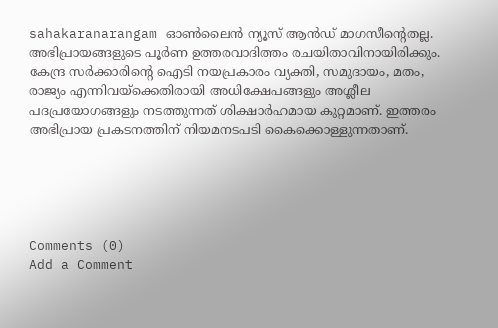sahakaranarangam ഓൺലൈൻ ന്യൂസ് ആൻഡ് മാഗസീന്റെതല്ല. അഭിപ്രായങ്ങളുടെ പൂർണ ഉത്തരവാദിത്തം രചയിതാവിനായിരിക്കും. കേന്ദ്ര സർക്കാരിന്റെ ഐടി നയപ്രകാരം വ്യക്തി, സമുദായം, മതം, രാജ്യം എന്നിവയ്ക്കെതിരായി അധിക്ഷേപങ്ങളും അശ്ലീല പദപ്രയോഗങ്ങളും നടത്തുന്നത് ശിക്ഷാർഹമായ കുറ്റമാണ്. ഇത്തരം അഭിപ്രായ പ്രകടനത്തിന് നിയമനടപടി കൈക്കൊള്ളുന്നതാണ്.





Comments (0)
Add a Comment